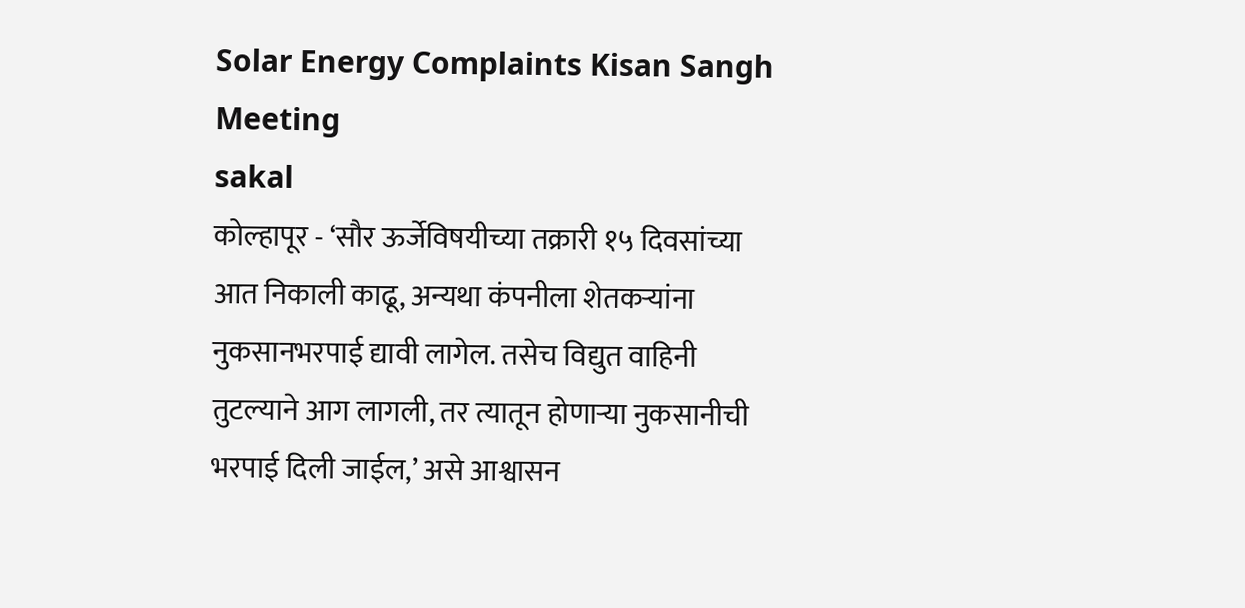Solar Energy Complaints Kisan Sangh Meeting
sakal
कोल्हापूर - ‘सौर ऊर्जेविषयीच्या तक्रारी १५ दिवसांच्या आत निकाली काढू, अन्यथा कंपनीला शेतकऱ्यांना नुकसानभरपाई द्यावी लागेल. तसेच विद्युत वाहिनी तुटल्याने आग लागली, तर त्यातून होणाऱ्या नुकसानीची भरपाई दिली जाईल,’ असे आश्वासन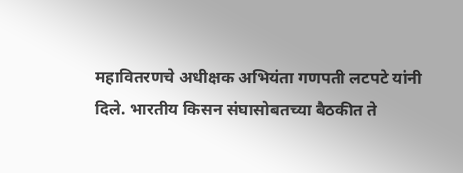महावितरणचे अधीक्षक अभियंता गणपती लटपटे यांनी दिले. भारतीय किसन संघासोबतच्या बैठकीत ते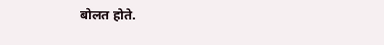बोलत होते.